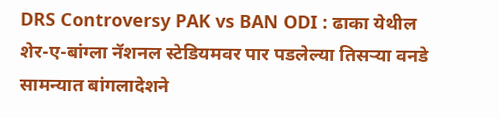DRS Controversy PAK vs BAN ODI : ढाका येथील शेर-ए-बांग्ला नॅशनल स्टेडियमवर पार पडलेल्या तिसऱ्या वनडे सामन्यात बांगलादेशने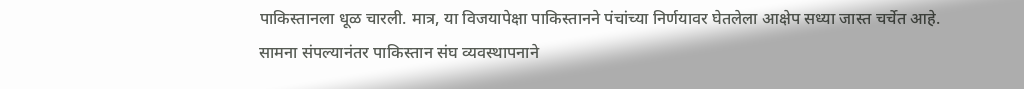पाकिस्तानला धूळ चारली. मात्र, या विजयापेक्षा पाकिस्तानने पंचांच्या निर्णयावर घेतलेला आक्षेप सध्या जास्त चर्चेत आहे. सामना संपल्यानंतर पाकिस्तान संघ व्यवस्थापनाने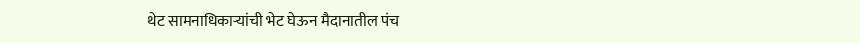थेट सामनाधिकाऱ्यांची भेट घेऊन मैदानातील पंच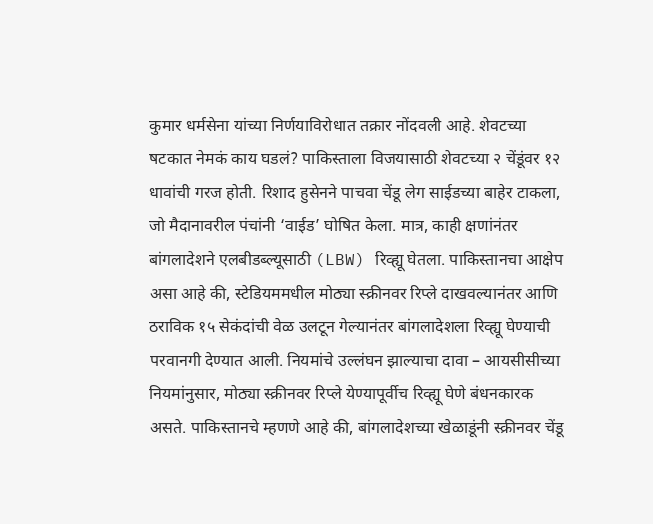कुमार धर्मसेना यांच्या निर्णयाविरोधात तक्रार नोंदवली आहे. शेवटच्या षटकात नेमकं काय घडलं? पाकिस्ताला विजयासाठी शेवटच्या २ चेंडूंवर १२ धावांची गरज होती. रिशाद हुसेनने पाचवा चेंडू लेग साईडच्या बाहेर टाकला, जो मैदानावरील पंचांनी ‘वाईड’ घोषित केला. मात्र, काही क्षणांनंतर बांगलादेशने एलबीडब्ल्यूसाठी (LBW) रिव्ह्यू घेतला. पाकिस्तानचा आक्षेप असा आहे की, स्टेडियममधील मोठ्या स्क्रीनवर रिप्ले दाखवल्यानंतर आणि ठराविक १५ सेकंदांची वेळ उलटून गेल्यानंतर बांगलादेशला रिव्ह्यू घेण्याची परवानगी देण्यात आली. नियमांचे उल्लंघन झाल्याचा दावा – आयसीसीच्या नियमांनुसार, मोठ्या स्क्रीनवर रिप्ले येण्यापूर्वीच रिव्ह्यू घेणे बंधनकारक असते. पाकिस्तानचे म्हणणे आहे की, बांगलादेशच्या खेळाडूंनी स्क्रीनवर चेंडू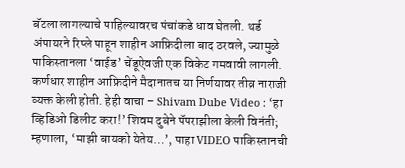बॅटला लागल्याचे पाहिल्यावरच पंचांकडे धाव घेतली. थर्ड अंपायरने रिप्ले पाहून शाहीन आफ्रिदीला बाद ठरवले, ज्यामुळे पाकिस्तानला ‘वाईड’ चेंडूऐवजी एक विकेट गमवावी लागली. कर्णधार शाहीन आफ्रिदीने मैदानातच या निर्णयावर तीव्र नाराजी व्यक्त केली होती. हेही वाचा – Shivam Dube Video : ‘हा व्हिडिओ डिलीट करा!’ शिवम दुबेने पॅपराझीला केली विनंती; म्हणाला, ‘माझी बायको येतेय…’, पाहा VIDEO पाकिस्तानची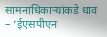सामनाधिकाऱ्यांकडे धाव – ‘ईएसपीएन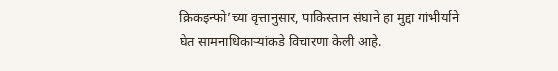क्रिकइन्फो’च्या वृत्तानुसार, पाकिस्तान संघाने हा मुद्दा गांभीर्याने घेत सामनाधिकाऱ्यांकडे विचारणा केली आहे.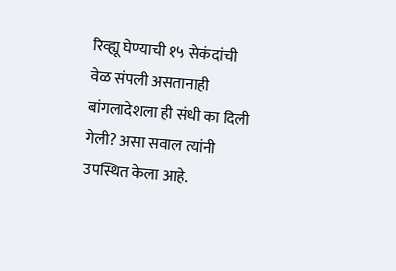रिव्ह्यू घेण्याची १५ सेकंदांची वेळ संपली असतानाही बांगलादेशला ही संधी का दिली गेली? असा सवाल त्यांनी उपस्थित केला आहे.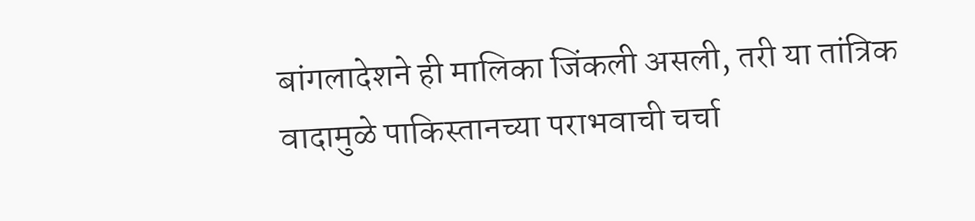बांगलादेशने ही मालिका जिंकली असली, तरी या तांत्रिक वादामुळे पाकिस्तानच्या पराभवाची चर्चा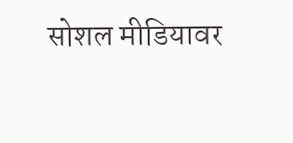सोशल मीडियावर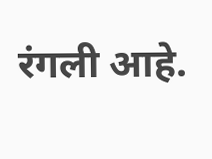रंगली आहे.